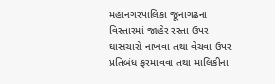મહાનગરપાલિકા જૂનાગઢના વિસ્તારમાં જાહેર રસ્તા ઉપર ઘાસચારો નાખવા તથા વેચવા ઉપર પ્રતિબંધ ફરમાવવા તથા માલિકીના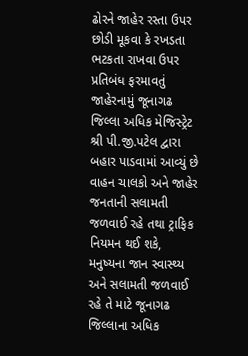ઢોરને જાહેર રસ્તા ઉપર છોડી મૂકવા કે રખડતા ભટકતા રાખવા ઉપર પ્રતિબંધ ફરમાવતું જાહેરનામું જૂનાગઢ જિલ્લા અધિક મેજિસ્ટ્રેટ શ્રી પી.જી.પટેલ દ્વારા બહાર પાડવામાં આવ્યું છે
વાહન ચાલકો અને જાહેર જનતાની સલામતી જળવાઈ રહે તથા ટ્રાફિક નિયમન થઈ શકે, મનુષ્યના જાન સ્વાસ્થ્ય અને સલામતી જળવાઈ રહે તે માટે જૂનાગઢ જિલ્લાના અધિક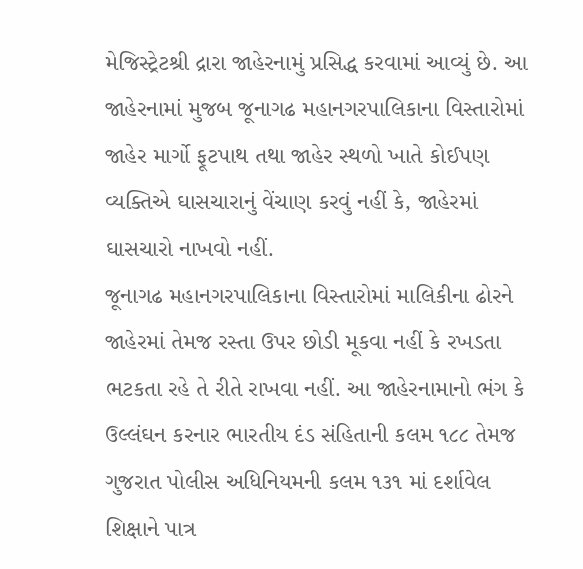મેજિસ્ટ્રેટશ્રી દ્રારા જાહેરનામું પ્રસિદ્ધ કરવામાં આવ્યું છે. આ જાહેરનામાં મુજબ જૂનાગઢ મહાનગરપાલિકાના વિસ્તારોમાં જાહેર માર્ગો ફૂટપાથ તથા જાહેર સ્થળો ખાતે કોઈપણ વ્યક્તિએ ઘાસચારાનું વેંચાણ કરવું નહીં કે, જાહેરમાં ઘાસચારો નાખવો નહીં.
જૂનાગઢ મહાનગરપાલિકાના વિસ્તારોમાં માલિકીના ઢોરને જાહેરમાં તેમજ રસ્તા ઉપર છોડી મૂકવા નહીં કે રખડતા ભટકતા રહે તે રીતે રાખવા નહીં. આ જાહેરનામાનો ભંગ કે ઉલ્લંઘન કરનાર ભારતીય દંડ સંહિતાની કલમ ૧૮૮ તેમજ ગુજરાત પોલીસ અધિનિયમની કલમ ૧૩૧ માં દર્શાવેલ શિક્ષાને પાત્ર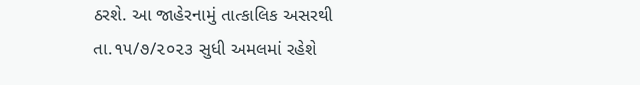ઠરશે. આ જાહેરનામું તાત્કાલિક અસરથી તા.૧૫/૭/૨૦૨૩ સુધી અમલમાં રહેશે